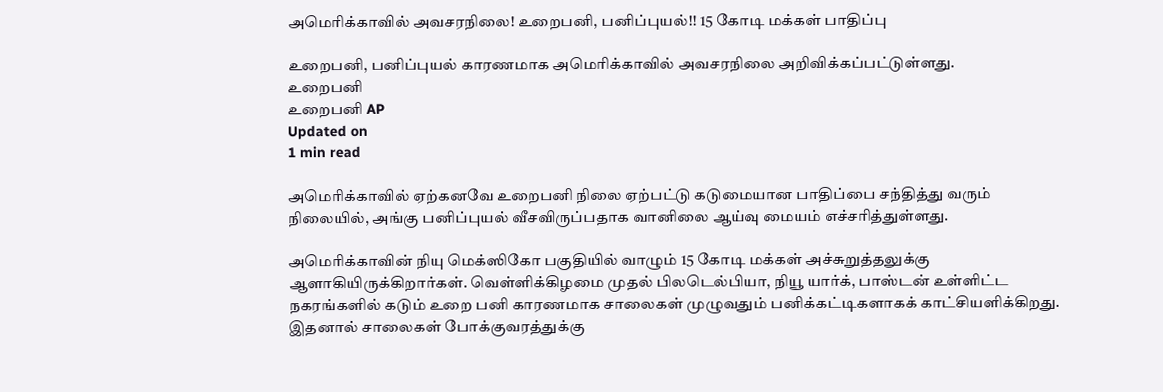அமெரிக்காவில் அவசரநிலை! உறைபனி, பனிப்புயல்!! 15 கோடி மக்கள் பாதிப்பு

உறைபனி, பனிப்புயல் காரணமாக அமெரிக்காவில் அவசரநிலை அறிவிக்கப்பட்டுள்ளது.
உறைபனி
உறைபனி AP
Updated on
1 min read

அமெரிக்காவில் ஏற்கனவே உறைபனி நிலை ஏற்பட்டு கடுமையான பாதிப்பை சந்தித்து வரும் நிலையில், அங்கு பனிப்புயல் வீசவிருப்பதாக வானிலை ஆய்வு மையம் எச்சரித்துள்ளது.

அமெரிக்காவின் நியு மெக்ஸிகோ பகுதியில் வாழும் 15 கோடி மக்கள் அச்சுறுத்தலுக்கு ஆளாகியிருக்கிறார்கள். வெள்ளிக்கிழமை முதல் பிலடெல்பியா, நியூ யார்க், பாஸ்டன் உள்ளிட்ட நகரங்களில் கடும் உறை பனி காரணமாக சாலைகள் முழுவதும் பனிக்கட்டிகளாகக் காட்சியளிக்கிறது. இதனால் சாலைகள் போக்குவரத்துக்கு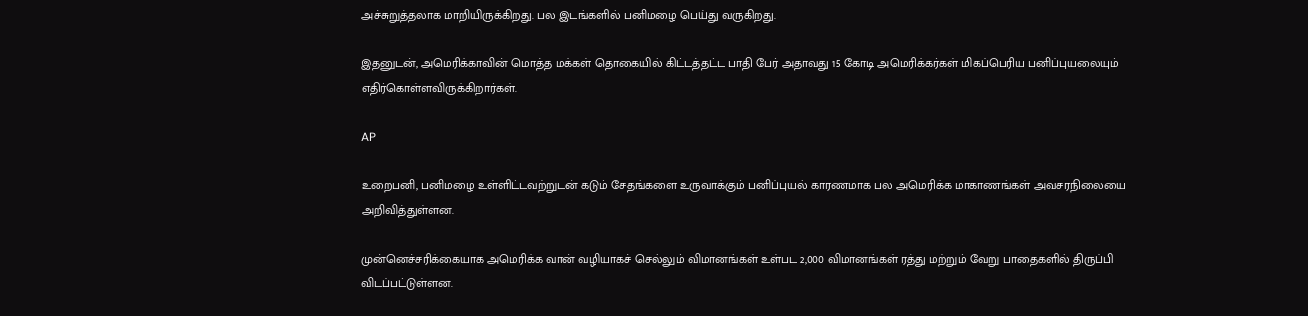அச்சுறுத்தலாக மாறியிருக்கிறது. பல இடங்களில் பனிமழை பெய்து வருகிறது.

இதனுடன், அமெரிக்காவின் மொத்த மக்கள் தொகையில் கிட்டத்தட்ட பாதி பேர் அதாவது 15 கோடி அமெரிக்கர்கள் மிகப்பெரிய பனிப்புயலையும் எதிர்கொள்ளவிருக்கிறார்கள்.

AP

உறைபனி, பனிமழை உள்ளிட்டவற்றுடன் கடும் சேதங்களை உருவாக்கும் பனிப்புயல் காரணமாக பல அமெரிக்க மாகாணங்கள் அவசரநிலையை அறிவித்துள்ளன.

முன்னெச்சரிக்கையாக அமெரிக்க வான் வழியாகச் செல்லும் விமானங்கள் உள்பட 2,000 விமானங்கள் ரத்து மற்றும் வேறு பாதைகளில் திருப்பி விடப்பட்டுள்ளன.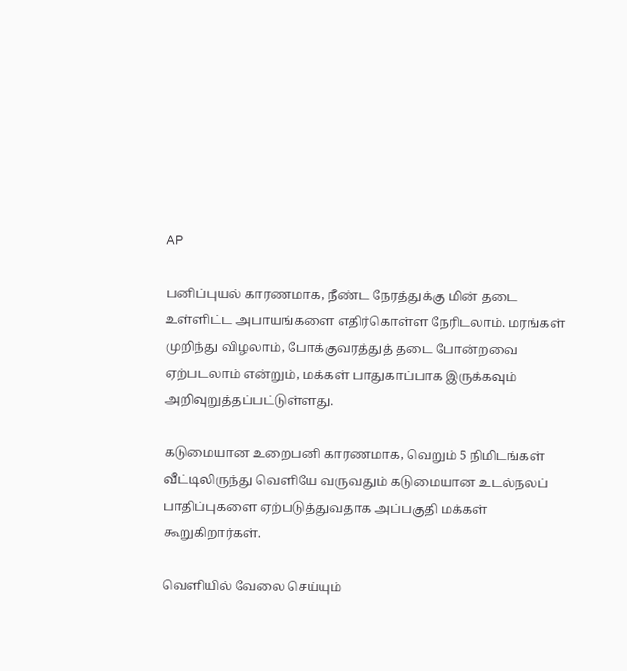AP

பனிப்புயல் காரணமாக, நீண்ட நேரத்துக்கு மின் தடை உள்ளிட்ட அபாயங்களை எதிர்கொள்ள நேரிடலாம். மரங்கள் முறிந்து விழலாம், போக்குவரத்துத் தடை போன்றவை ஏற்படலாம் என்றும், மக்கள் பாதுகாப்பாக இருக்கவும் அறிவுறுத்தப்பட்டுள்ளது.

கடுமையான உறைபனி காரணமாக, வெறும் 5 நிமிடங்கள் வீட்டிலிருந்து வெளியே வருவதும் கடுமையான உடல்நலப் பாதிப்புகளை ஏற்படுத்துவதாக அப்பகுதி மக்கள் கூறுகிறார்கள்.

வெளியில் வேலை செய்யும்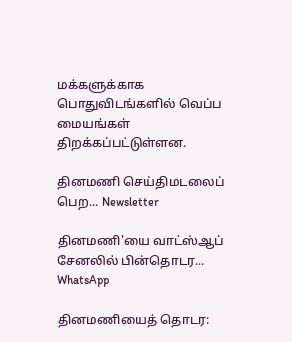மக்களுக்காக பொதுவிடங்களில் வெப்ப மையங்கள் திறக்கப்பட்டுள்ளன.

தினமணி செய்திமடலைப் பெற... Newsletter

தினமணி'யை வாட்ஸ்ஆப் சேனலில் பின்தொடர... WhatsApp

தினமணியைத் தொடர: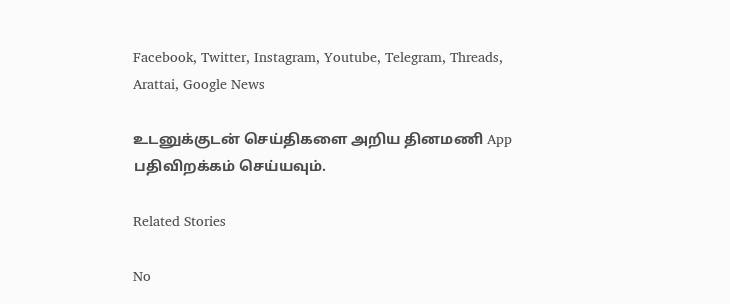Facebook, Twitter, Instagram, Youtube, Telegram, Threads, Arattai, Google News

உடனுக்குடன் செய்திகளை அறிய தினமணி App பதிவிறக்கம் செய்யவும்.

Related Stories

No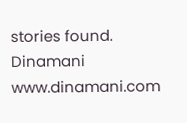stories found.
Dinamani
www.dinamani.com